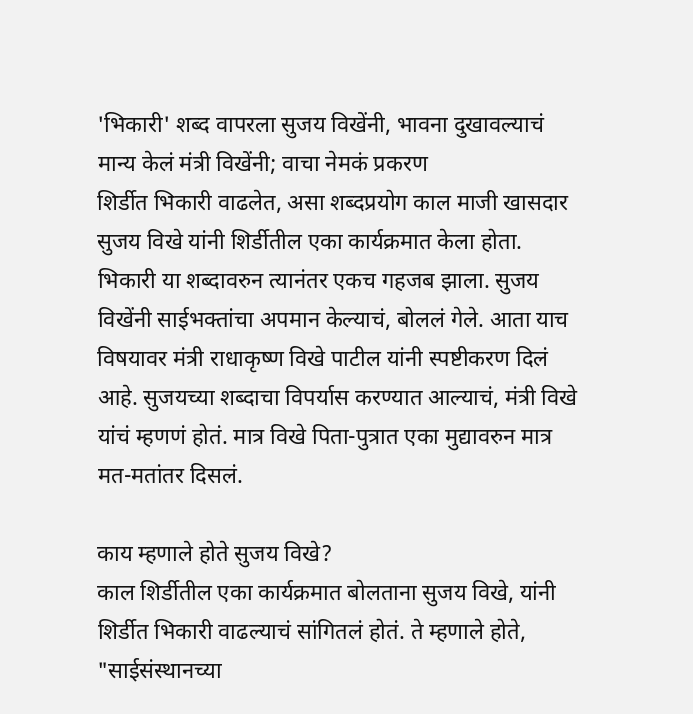'भिकारी' शब्द वापरला सुजय विखेंनी, भावना दुखावल्याचं मान्य केलं मंत्री विखेंनी; वाचा नेमकं प्रकरण
शिर्डीत भिकारी वाढलेत, असा शब्दप्रयोग काल माजी खासदार सुजय विखे यांनी शिर्डीतील एका कार्यक्रमात केला होता. भिकारी या शब्दावरुन त्यानंतर एकच गहजब झाला. सुजय विखेंनी साईभक्तांचा अपमान केल्याचं, बोललं गेले. आता याच विषयावर मंत्री राधाकृष्ण विखे पाटील यांनी स्पष्टीकरण दिलं आहे. सुजयच्या शब्दाचा विपर्यास करण्यात आल्याचं, मंत्री विखे यांचं म्हणणं होतं. मात्र विखे पिता-पुत्रात एका मुद्यावरुन मात्र मत-मतांतर दिसलं.

काय म्हणाले होते सुजय विखे?
काल शिर्डीतील एका कार्यक्रमात बोलताना सुजय विखे, यांनी शिर्डीत भिकारी वाढल्याचं सांगितलं होतं. ते म्हणाले होते, "साईसंस्थानच्या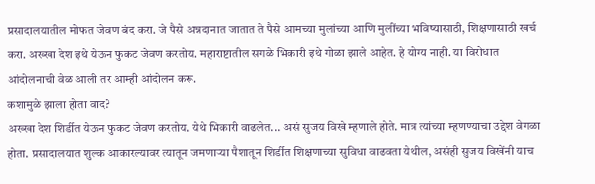प्रसादालयातील मोफत जेवण बंद करा. जे पैसे अन्नदानात जातात ते पैसे आमच्या मुलांच्या आणि मुलींच्या भविष्यासाठी, शिक्षणासाठी खर्च करा. अख्खा देश इथे येऊन फुकट जेवण करतोय. महाराष्टातील सगळे भिकारी इथे गोळा झाले आहेत. हे योग्य नाही. या विरोधात आंदोलनाची वेळ आली तर आम्ही आंदोलन करू.
कशामुळे झाला होता वाद?
अख्खा देश शिर्डीत येऊन फुकट जेवण करतोय. येथे भिकारी वाढलेत... असं सुजय विखे म्हणाले होते. मात्र त्यांच्या म्हणण्याचा उद्देश वेगळा होता. प्रसादालयात शुल्क आकारल्यावर त्यातून जमणाऱ्या पैशातून शिर्डीत शिक्षणाच्या सुविधा वाढवता येथील, असंही सुजय विखेंनी याच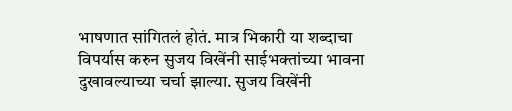भाषणात सांगितलं होतं. मात्र भिकारी या शब्दाचा विपर्यास करुन सुजय विखेंनी साईभक्तांच्या भावना दुखावल्याच्या चर्चा झाल्या. सुजय विखेंनी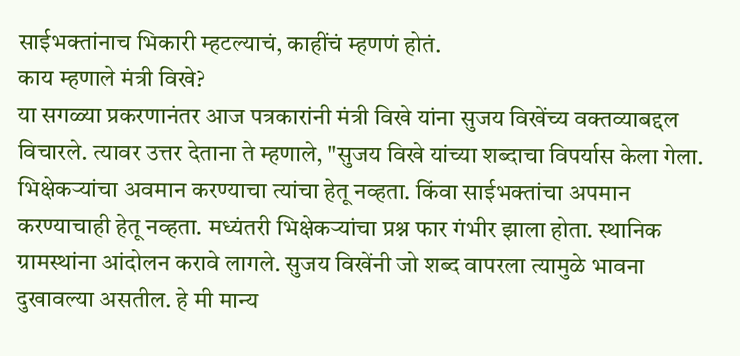साईभक्तांनाच भिकारी म्हटल्याचं, काहींचं म्हणणं होतं.
काय म्हणाले मंत्री विखे?
या सगळ्या प्रकरणानंतर आज पत्रकारांनी मंत्री विखे यांना सुजय विखेंच्य वक्तव्याबद्दल विचारले. त्यावर उत्तर देताना ते म्हणाले, "सुजय विखे यांच्या शब्दाचा विपर्यास केला गेला. भिक्षेकऱ्यांचा अवमान करण्याचा त्यांचा हेतू नव्हता. किंवा साईभक्तांचा अपमान करण्याचाही हेतू नव्हता. मध्यंतरी भिक्षेकऱ्यांचा प्रश्न फार गंभीर झाला होता. स्थानिक ग्रामस्थांना आंदोलन करावे लागले. सुजय विखेंनी जो शब्द वापरला त्यामुळे भावना दुखावल्या असतील. हे मी मान्य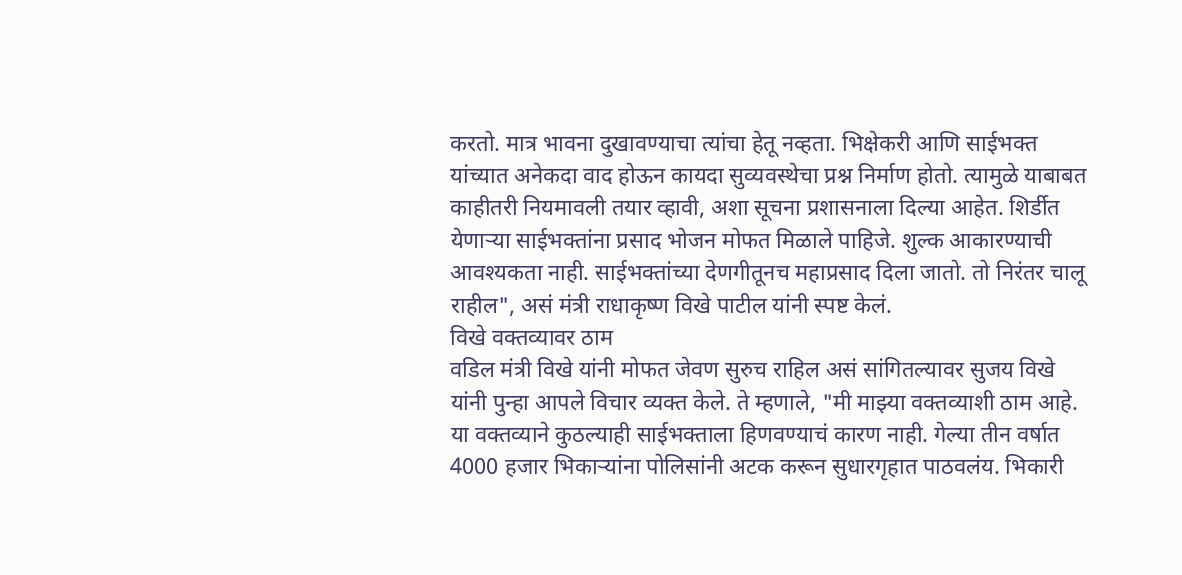करतो. मात्र भावना दुखावण्याचा त्यांचा हेतू नव्हता. भिक्षेकरी आणि साईभक्त यांच्यात अनेकदा वाद होऊन कायदा सुव्यवस्थेचा प्रश्न निर्माण होतो. त्यामुळे याबाबत काहीतरी नियमावली तयार व्हावी, अशा सूचना प्रशासनाला दिल्या आहेत. शिर्डीत येणाऱ्या साईभक्तांना प्रसाद भोजन मोफत मिळाले पाहिजे. शुल्क आकारण्याची आवश्यकता नाही. साईभक्तांच्या देणगीतूनच महाप्रसाद दिला जातो. तो निरंतर चालू राहील", असं मंत्री राधाकृष्ण विखे पाटील यांनी स्पष्ट केलं.
विखे वक्तव्यावर ठाम
वडिल मंत्री विखे यांनी मोफत जेवण सुरुच राहिल असं सांगितल्यावर सुजय विखे यांनी पुन्हा आपले विचार व्यक्त केले. ते म्हणाले, "मी माझ्या वक्तव्याशी ठाम आहे. या वक्तव्याने कुठल्याही साईभक्ताला हिणवण्याचं कारण नाही. गेल्या तीन वर्षात 4000 हजार भिकाऱ्यांना पोलिसांनी अटक करून सुधारगृहात पाठवलंय. भिकारी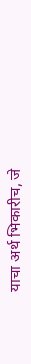याचा अर्थ भिकारीच, जे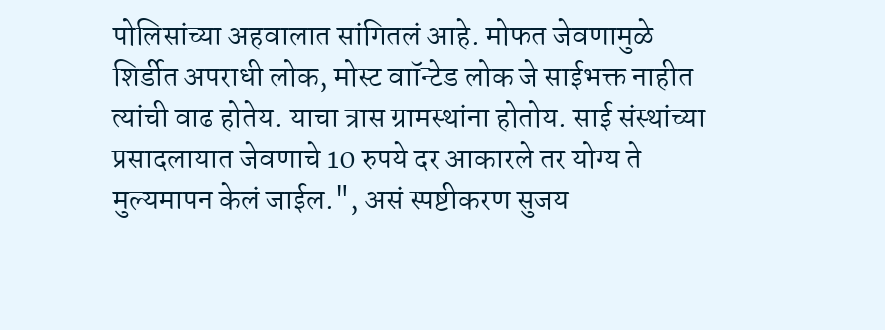पोलिसांच्या अहवालात सांगितलं आहे. मोफत जेवणामुळे शिर्डीत अपराधी लोक, मोस्ट वाॉन्टेड लोक जे साईभक्त नाहीत त्यांची वाढ होतेय. याचा त्रास ग्रामस्थांना होतोय. साई संस्थांच्या प्रसादलायात जेवणाचे 10 रुपये दर आकारले तर योग्य ते मुल्यमापन केलं जाईल.", असं स्पष्टीकरण सुजय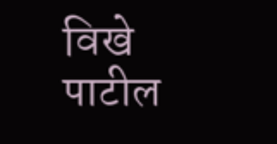विखे पाटील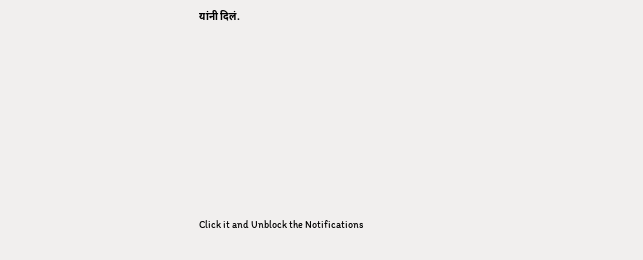यांनी दिलं.












Click it and Unblock the Notifications